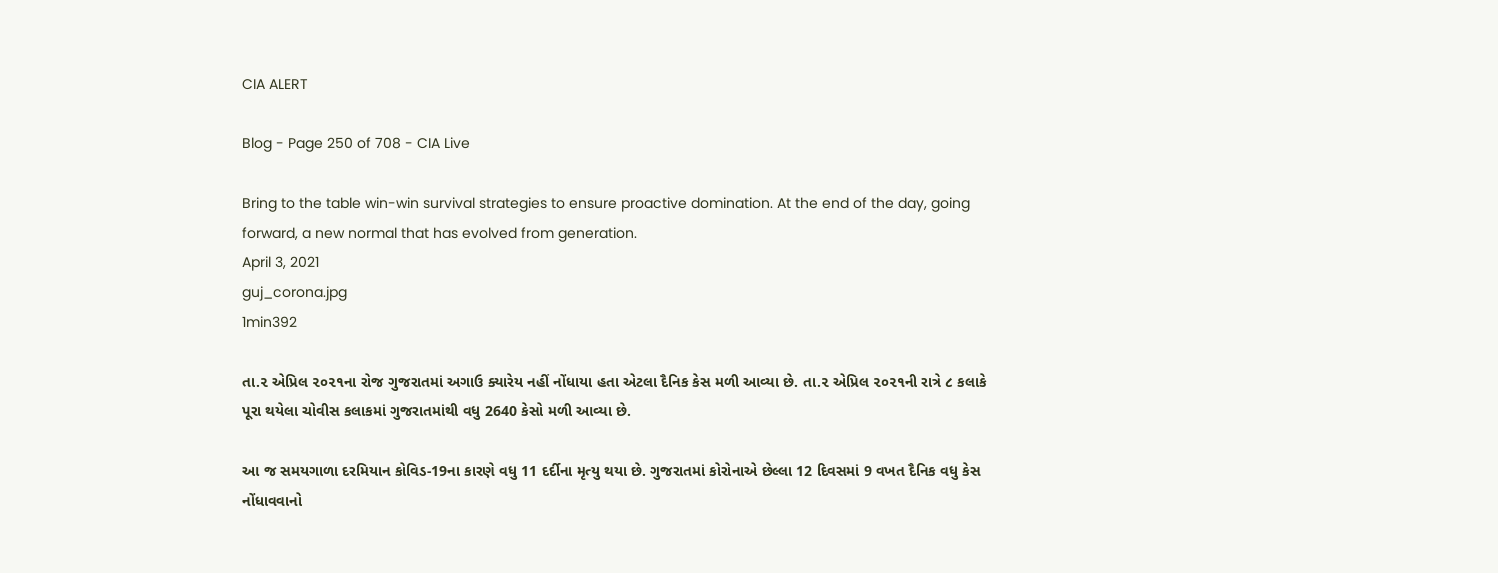CIA ALERT

Blog - Page 250 of 708 - CIA Live

Bring to the table win-win survival strategies to ensure proactive domination. At the end of the day, going forward, a new normal that has evolved from generation.
April 3, 2021
guj_corona.jpg
1min392

તા.૨ એપ્રિલ ૨૦૨૧ના રોજ ગુજરાતમાં અગાઉ ક્યારેય નહીં નોંધાયા હતા એટલા દૈનિક કેસ મળી આવ્યા છે. તા.૨ એપ્રિલ ૨૦૨૧ની રાત્રે ૮ કલાકે પૂરા થયેલા ચોવીસ કલાકમાં ગુજરાતમાંથી વધુ 2640 કેસો મળી આવ્યા છે.

આ જ સમયગાળા દરમિયાન કોવિડ-19ના કારણે વધુ 11 દર્દીના મૃત્યુ થયા છે. ગુજરાતમાં કોરોનાએ છેલ્લા 12 દિવસમાં 9 વખત દૈનિક વધુ કેસ નોંધાવવાનો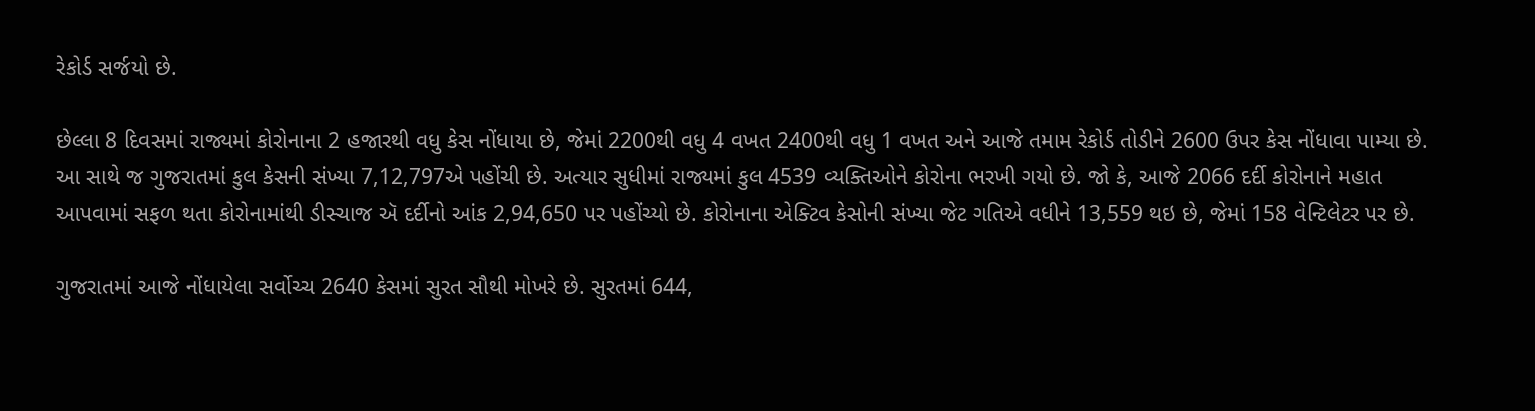રેકોર્ડ સર્જયો છે.

છેલ્લા 8 દિવસમાં રાજ્યમાં કોરોનાના 2 હજારથી વધુ કેસ નોંધાયા છે, જેમાં 2200થી વધુ 4 વખત 2400થી વધુ 1 વખત અને આજે તમામ રેકોર્ડ તોડીને 2600 ઉપર કેસ નોંધાવા પામ્યા છે. આ સાથે જ ગુજરાતમાં કુલ કેસની સંખ્યા 7,12,797એ પહોંચી છે. અત્યાર સુધીમાં રાજ્યમાં કુલ 4539 વ્યક્તિઓને કોરોના ભરખી ગયો છે. જો કે, આજે 2066 દર્દી કોરોનાને મહાત આપવામાં સફળ થતા કોરોનામાંથી ડીસ્ચાજ ઍ દર્દીનો આંક 2,94,650 પર પહોંચ્યો છે. કોરોનાના એક્ટિવ કેસોની સંખ્યા જેટ ગતિએ વધીને 13,559 થઇ છે, જેમાં 158 વેન્ટિલેટર પર છે.

ગુજરાતમાં આજે નોંધાયેલા સર્વોચ્ચ 2640 કેસમાં સુરત સૌથી મોખરે છે. સુરતમાં 644,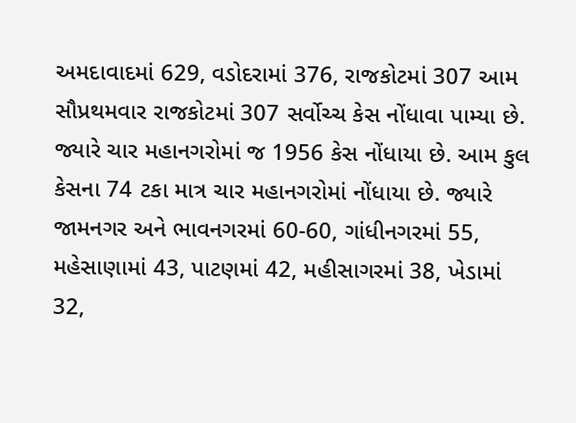અમદાવાદમાં 629, વડોદરામાં 376, રાજકોટમાં 307 આમ સૌપ્રથમવાર રાજકોટમાં 307 સર્વોચ્ચ કેસ નોંધાવા પામ્યા છે. જ્યારે ચાર મહાનગરોમાં જ 1956 કેસ નોંધાયા છે. આમ કુલ કેસના 74 ટકા માત્ર ચાર મહાનગરોમાં નોંધાયા છે. જ્યારે જામનગર અને ભાવનગરમાં 60-60, ગાંધીનગરમાં 55, મહેસાણામાં 43, પાટણમાં 42, મહીસાગરમાં 38, ખેડામાં 32,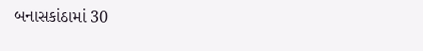બનાસકાંઠામાં 30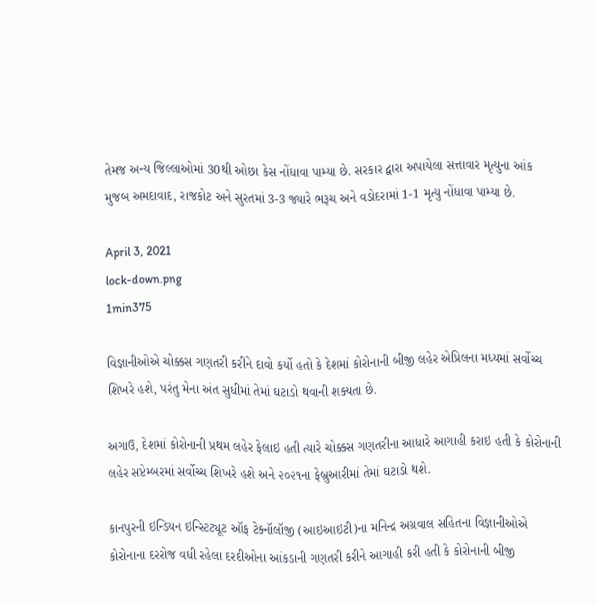તેમજ અન્ય જિલ્લાઓમાં 30થી ઓછા કેસ નોંધાવા પામ્યા છે. સરકાર દ્વારા અપાયેલા સત્તાવાર મૃત્યુના આંક મુજબ અમદાવાદ, રાજકોટ અને સુરતમાં 3-3 જ્યારે ભરૂચ અને વડોદરામાં 1-1 મૃત્યુ નોંધાવા પામ્યા છે.

April 3, 2021
lock-down.png
1min375

વિજ્ઞાનીઓએ ચોક્કસ ગણતરી કરીને દાવો કર્યો હતો કે દેશમાં કોરોનાની બીજી લહેર એપ્રિલના મધ્યમાં સર્વોચ્ચ શિખરે હશે, પરંતુ મેના અંત સુધીમાં તેમાં ઘટાડો થવાની શક્યતા છે.

અગાઉ, દેશમાં કોરોનાની પ્રથમ લહેર ફેલાઇ હતી ત્યારે ચોક્કસ ગણતરીના આધારે આગાહી કરાઇ હતી કે કોરોનાની લહેર સપ્ટેમ્બરમાં સર્વોચ્ચ શિખરે હશે અને ૨૦૨૧ના ફેબ્રુઆરીમાં તેમાં ઘટાડો થશે.

કાનપુરની ઇન્ડિયન ઇન્સ્ટિટ્યૂટ ઑફ ટેક્નૉલૉજી (આઇઆઇટી)ના મનિન્દ્ર અગ્રવાલ સહિતના વિજ્ઞાનીઓએ કોરોનાના દરરોજ વધી રહેલા દરદીઓના આંકડાની ગણતરી કરીને આગાહી કરી હતી કે કોરોનાની બીજી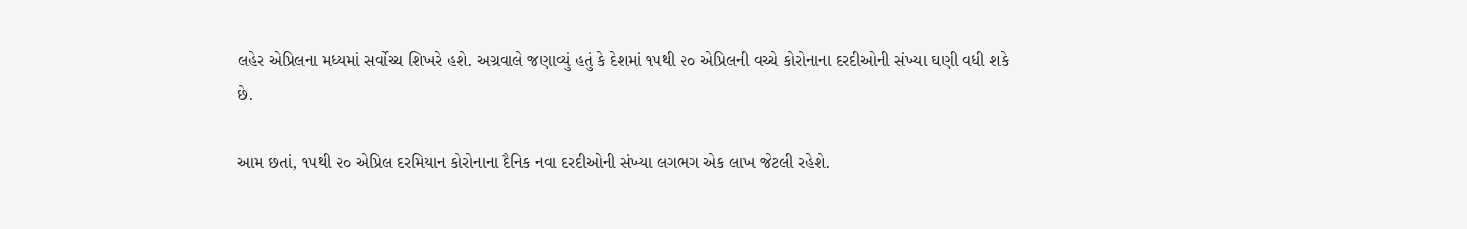લહેર એપ્રિલના મધ્યમાં સર્વોચ્ચ શિખરે હશે. અગ્રવાલે જણાવ્યું હતું કે દેશમાં ૧૫થી ૨૦ એપ્રિલની વચ્ચે કોરોનાના દરદીઓની સંખ્યા ઘણી વધી શકે છે.

આમ છતાં, ૧૫થી ૨૦ એપ્રિલ દરમિયાન કોરોનાના દૈનિક નવા દરદીઓની સંખ્યા લગભગ એક લાખ જેટલી રહેશે.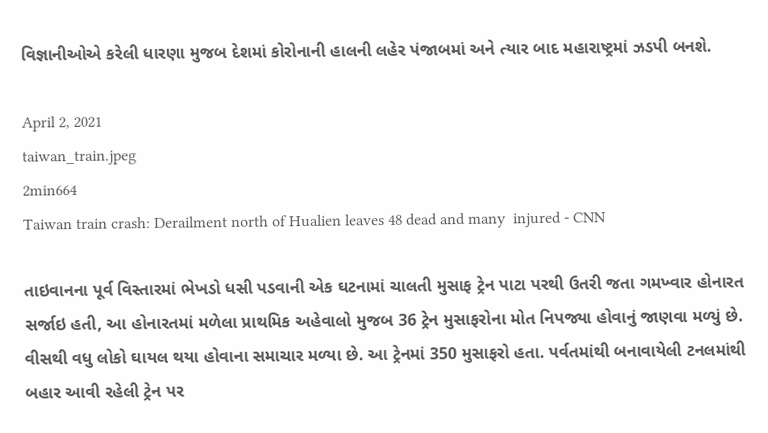વિજ્ઞાનીઓએ કરેલી ધારણા મુજબ દેશમાં કોરોનાની હાલની લહેર પંજાબમાં અને ત્યાર બાદ મહારાષ્ટ્રમાં ઝડપી બનશે.

April 2, 2021
taiwan_train.jpeg
2min664
Taiwan train crash: Derailment north of Hualien leaves 48 dead and many  injured - CNN

તાઇવાનના પૂર્વ વિસ્તારમાં ભેખડો ધસી પડવાની એક ઘટનામાં ચાલતી મુસાફ ટ્રેન પાટા પરથી ઉતરી જતા ગમખ્વાર હોનારત સર્જાઇ હતી, આ હોનારતમાં મળેલા પ્રાથમિક અહેવાલો મુજબ 36 ટ્રેન મુસાફરોના મોત નિપજ્યા હોવાનું જાણવા મળ્યું છે. વીસથી વધુ લોકો ઘાયલ થયા હોવાના સમાચાર મળ્યા છે. આ ટ્રેનમાં 350 મુસાફરો હતા. પર્વતમાંથી બનાવાયેલી ટનલમાંથી બહાર આવી રહેલી ટ્રેન પર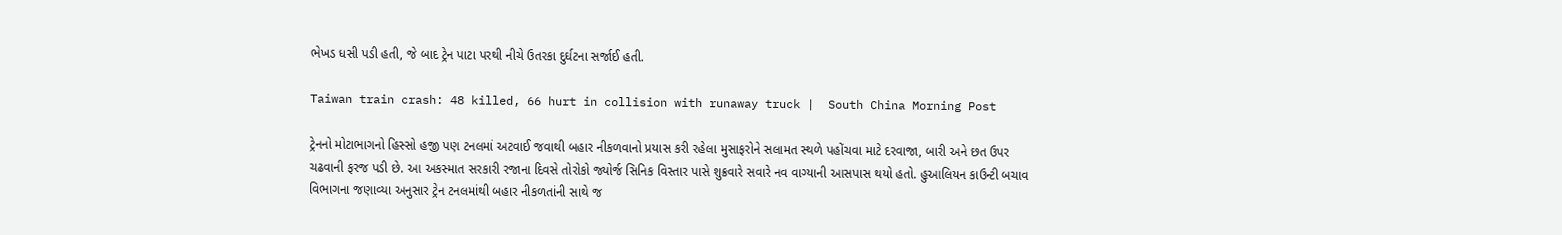ભેખડ ધસી પડી હતી, જે બાદ ટ્રેન પાટા પરથી નીચે ઉતરકા દુર્ઘટના સર્જાઈ હતી.

Taiwan train crash: 48 killed, 66 hurt in collision with runaway truck |  South China Morning Post

ટ્રેનનો મોટાભાગનો હિસ્સો હજી પણ ટનલમાં અટવાઈ જવાથી બહાર નીકળવાનો પ્રયાસ કરી રહેલા મુસાફરોને સલામત સ્થળે પહોંચવા માટે દરવાજા, બારી અને છત ઉપર ચઢવાની ફરજ પડી છે. આ અકસ્માત સરકારી રજાના દિવસે તોરોકો જ્યોર્જ સિનિક વિસ્તાર પાસે શુક્રવારે સવારે નવ વાગ્યાની આસપાસ થયો હતો. હુઆલિયન કાઉન્ટી બચાવ વિભાગના જણાવ્યા અનુસાર ટ્રેન ટનલમાંથી બહાર નીકળતાંની સાથે જ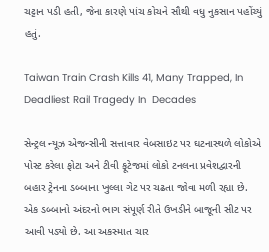ચટ્ટાન પડી હતી, જેના કારણે પાંચ કોચને સૌથી વધુ નુકસાન પહોંચ્યું હતું.

Taiwan Train Crash Kills 41, Many Trapped, In Deadliest Rail Tragedy In  Decades

સેન્ટ્રલ ન્યૂઝ એજન્સીની સત્તાવાર વેબસાઇટ પર ઘટનાસ્થળે લોકોએ પોસ્ટ કરેલા ફોટા અને ટીવી ફૂટેજમાં લોકો ટનલના પ્રવેશદ્વારની બહાર ટ્રેનના ડબ્બાના ખુલ્લા ગેટ પર ચઢતા જોવા મળી રહ્યા છે. એક ડબ્બાનો અંદરનો ભાગ સંપૂર્ણ રીતે ઉખડીને બાજૂની સીટ પર આવી પડ્યો છે. આ અકસ્માત ચાર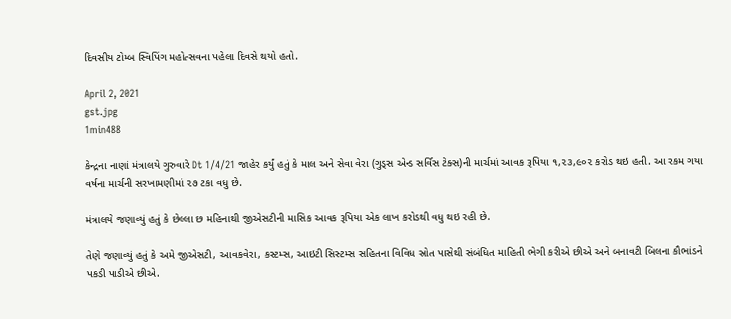દિવસીય ટોમ્બ સ્વિપિંગ મહોત્સવના પહેલા દિવસે થયો હતો.

April 2, 2021
gst.jpg
1min488

કેન્દ્રના નાણાં મંત્રાલયે ગુરુવારે Dt 1/4/21 જાહેર કર્યું હતું કે માલ અને સેવા વેરા (ગુડ્સ એન્ડ સર્વિસ ટેક્સ)ની માર્ચમાં આવક રૂપિયા ૧,૨૩,૯૦૨ કરોડ થઇ હતી. આ રકમ ગયા વર્ષના માર્ચની સરખામણીમાં ૨૭ ટકા વધુ છે.

મંત્રાલયે જણાવ્યું હતું કે છેલ્લા છ મહિનાથી જીએસટીની માસિક આવક રૂપિયા એક લાખ કરોડથી વધુ થઇ રહી છે.

તેણે જણાવ્યું હતું કે અમે જીએસટી, આવકવેરા, કસ્ટમ્સ, આઇટી સિસ્ટમ્સ સહિતના વિવિધ સ્રોત પાસેથી સંબંધિત માહિતી ભેગી કરીએ છીએ અને બનાવટી બિલના કૌભાંડને પકડી પાડીએ છીએ.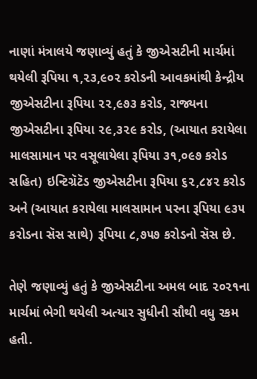નાણાં મંત્રાલયે જણાવ્યું હતું કે જીએસટીની માર્ચમાં થયેલી રૂપિયા ૧,૨૩,૯૦૨ કરોડની આવકમાંથી કેન્દ્રીય જીએસટીના રૂપિયા ૨૨,૯૭૩ કરોડ, રાજ્યના જીએસટીના રૂપિયા ૨૯,૩૨૯ કરોડ, (આયાત કરાયેલા માલસામાન પર વસૂલાયેલા રૂપિયા ૩૧,૦૯૭ કરોડ સહિત) ઇન્ટિગ્રૅટૅડ જીએસટીના રૂપિયા ૬૨,૮૪૨ કરોડ અને (આયાત કરાયેલા માલસામાન પરના રૂપિયા ૯૩૫ કરોડના સૅસ સાથે) રૂપિયા ૮,૭૫૭ કરોડનો સૅસ છે.

તેણે જણાવ્યું હતું કે જીએસટીના અમલ બાદ ૨૦૨૧ના માર્ચમાં ભેગી થયેલી અત્યાર સુધીની સૌથી વધુ રકમ હતી.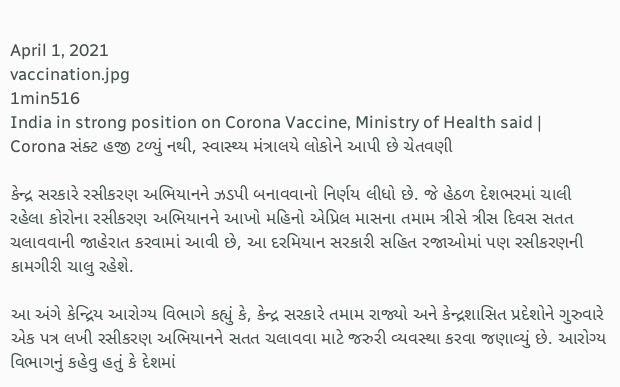April 1, 2021
vaccination.jpg
1min516
India in strong position on Corona Vaccine, Ministry of Health said |  Corona સંક્ટ હજી ટળ્યું નથી, સ્વાસ્થ્ય મંત્રાલયે લોકોને આપી છે ચેતવણી

કેન્દ્ર સરકારે રસીકરણ અભિયાનને ઝડપી બનાવવાનો નિર્ણય લીધો છે. જે હેઠળ દેશભરમાં ચાલી રહેલા કોરોના રસીકરણ અભિયાનને આખો મહિનો એપ્રિલ માસના તમામ ત્રીસે ત્રીસ દિવસ સતત ચલાવવાની જાહેરાત કરવામાં આવી છે, આ દરમિયાન સરકારી સહિત રજાઓમાં પણ રસીકરણની કામગીરી ચાલુ રહેશે.

આ અંગે કેન્દ્રિય આરોગ્ય વિભાગે કહ્યું કે, કેન્દ્ર સરકારે તમામ રાજ્યો અને કેન્દ્રશાસિત પ્રદેશોને ગુરુવારે એક પત્ર લખી રસીકરણ અભિયાનને સતત ચલાવવા માટે જરુરી વ્યવસ્થા કરવા જણાવ્યું છે. આરોગ્ય વિભાગનું કહેવુ હતું કે દેશમાં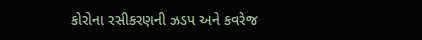કોરોના રસીકરણની ઝડપ અને કવરેજ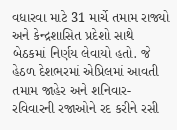વધારવા માટે 31 માર્ચે તમામ રાજ્યો અને કેન્દ્રશાસિત પ્રદેશો સાથે બેઠકમાં નિર્ણય લેવાયો હતો. જે હેઠળ દેશભરમાં એપ્રિલમાં આવતી તમામ જાહેર અને શનિવાર-રવિવારની રજાઓને રદ કરીને રસી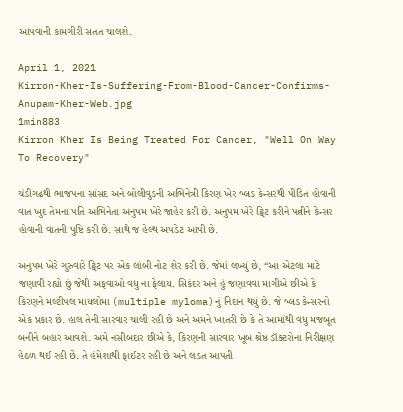આપવાની કામગીરી સતત ચાલશે.

April 1, 2021
Kirron-Kher-Is-Suffering-From-Blood-Cancer-Confirms-Anupam-Kher-Web.jpg
1min883
Kirron Kher Is Being Treated For Cancer, "Well On Way To Recovery"

ચંડીગઢથી ભાજપના સાંસદ અને બોલીવુડની અભિનેત્રી કિરણ ખેર બ્લડ કેન્સરથી પીડિત હોવાની વાત ખુદ તેમના પતિ અભિનેતા અનુપમ ખેરે જાહેર કરી છે. અનુપમ ખેરે ટ્વિટ કરીને પત્નીને કેન્સર હોવાની વાતની પુષ્ટિ કરી છે. સાથે જ હેલ્થ અપડેટ આપી છે.

અનુપમ ખેરે ગુરુવારે ટ્વિટ પર એક લાંબી નોટ શેર કરી છે. જેમાં લખ્યું છે, “આ એટલા માટે જણાવી રહ્યો છું જેથી અફવાઓ વધુ ના ફેલાય. સિકંદર અને હું જણાવવા માગીએ છીએ કે કિરણને મલ્ટીપલ માયલોમા (multiple myloma)નું નિદાન થયું છે. જે બ્લડ કેન્સરનો એક પ્રકાર છે. હાલ તેની સારવાર ચાલી રહી છે અને અમને ખાતરી છે કે તે આમાંથી વધુ મજબૂત બનીને બહાર આવશે. અમે નસીબદાર છીએ કે, કિરણની સારવાર ખૂબ શ્રેષ્ઠ ડૉક્ટરોના નિરીક્ષણ હેઠળ થઈ રહી છે. તે હંમેશાથી ફાઈટર રહી છે અને લડત આપતી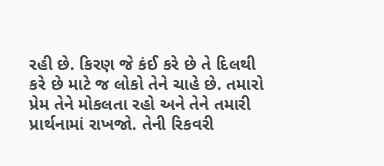રહી છે. કિરણ જે કંઈ કરે છે તે દિલથી કરે છે માટે જ લોકો તેને ચાહે છે. તમારો પ્રેમ તેને મોકલતા રહો અને તેને તમારી પ્રાર્થનામાં રાખજો. તેની રિકવરી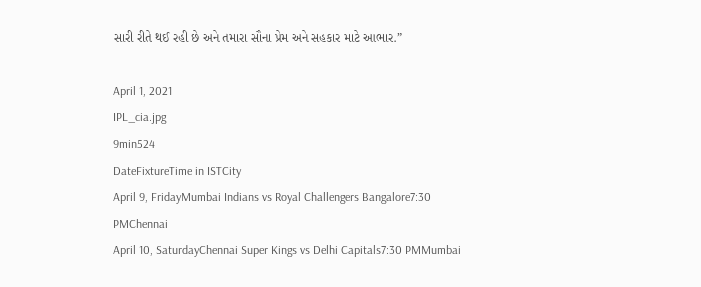સારી રીતે થઈ રહી છે અને તમારા સૌના પ્રેમ અને સહકાર માટે આભાર.”

April 1, 2021
IPL_cia.jpg
9min524
DateFixtureTime in ISTCity
April 9, FridayMumbai Indians vs Royal Challengers Bangalore7:30 PMChennai
April 10, SaturdayChennai Super Kings vs Delhi Capitals7:30 PMMumbai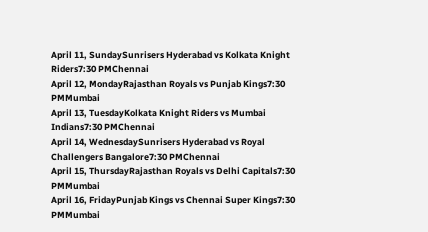April 11, SundaySunrisers Hyderabad vs Kolkata Knight Riders7:30 PMChennai
April 12, MondayRajasthan Royals vs Punjab Kings7:30 PMMumbai
April 13, TuesdayKolkata Knight Riders vs Mumbai Indians7:30 PMChennai
April 14, WednesdaySunrisers Hyderabad vs Royal Challengers Bangalore7:30 PMChennai
April 15, ThursdayRajasthan Royals vs Delhi Capitals7:30 PMMumbai
April 16, FridayPunjab Kings vs Chennai Super Kings7:30 PMMumbai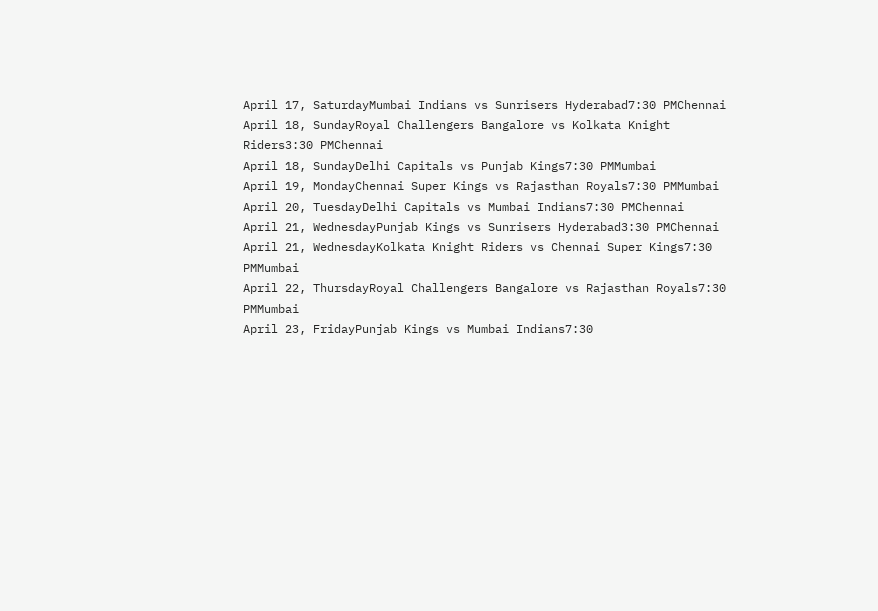April 17, SaturdayMumbai Indians vs Sunrisers Hyderabad7:30 PMChennai
April 18, SundayRoyal Challengers Bangalore vs Kolkata Knight Riders3:30 PMChennai
April 18, SundayDelhi Capitals vs Punjab Kings7:30 PMMumbai
April 19, MondayChennai Super Kings vs Rajasthan Royals7:30 PMMumbai
April 20, TuesdayDelhi Capitals vs Mumbai Indians7:30 PMChennai
April 21, WednesdayPunjab Kings vs Sunrisers Hyderabad3:30 PMChennai
April 21, WednesdayKolkata Knight Riders vs Chennai Super Kings7:30 PMMumbai
April 22, ThursdayRoyal Challengers Bangalore vs Rajasthan Royals7:30 PMMumbai
April 23, FridayPunjab Kings vs Mumbai Indians7:30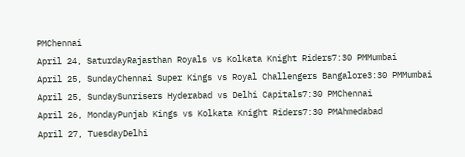PMChennai
April 24, SaturdayRajasthan Royals vs Kolkata Knight Riders7:30 PMMumbai
April 25, SundayChennai Super Kings vs Royal Challengers Bangalore3:30 PMMumbai
April 25, SundaySunrisers Hyderabad vs Delhi Capitals7:30 PMChennai
April 26, MondayPunjab Kings vs Kolkata Knight Riders7:30 PMAhmedabad
April 27, TuesdayDelhi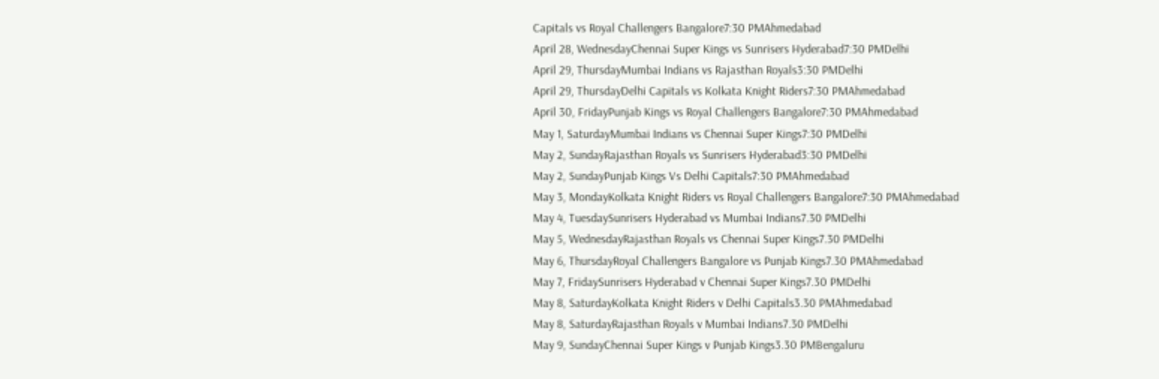Capitals vs Royal Challengers Bangalore7:30 PMAhmedabad
April 28, WednesdayChennai Super Kings vs Sunrisers Hyderabad7:30 PMDelhi
April 29, ThursdayMumbai Indians vs Rajasthan Royals3:30 PMDelhi
April 29, ThursdayDelhi Capitals vs Kolkata Knight Riders7:30 PMAhmedabad
April 30, FridayPunjab Kings vs Royal Challengers Bangalore7:30 PMAhmedabad
May 1, SaturdayMumbai Indians vs Chennai Super Kings7:30 PMDelhi
May 2, SundayRajasthan Royals vs Sunrisers Hyderabad3:30 PMDelhi
May 2, SundayPunjab Kings Vs Delhi Capitals7:30 PMAhmedabad
May 3, MondayKolkata Knight Riders vs Royal Challengers Bangalore7:30 PMAhmedabad
May 4, TuesdaySunrisers Hyderabad vs Mumbai Indians7.30 PMDelhi
May 5, WednesdayRajasthan Royals vs Chennai Super Kings7.30 PMDelhi
May 6, ThursdayRoyal Challengers Bangalore vs Punjab Kings7.30 PMAhmedabad
May 7, FridaySunrisers Hyderabad v Chennai Super Kings7.30 PMDelhi
May 8, SaturdayKolkata Knight Riders v Delhi Capitals3.30 PMAhmedabad
May 8, SaturdayRajasthan Royals v Mumbai Indians7.30 PMDelhi
May 9, SundayChennai Super Kings v Punjab Kings3.30 PMBengaluru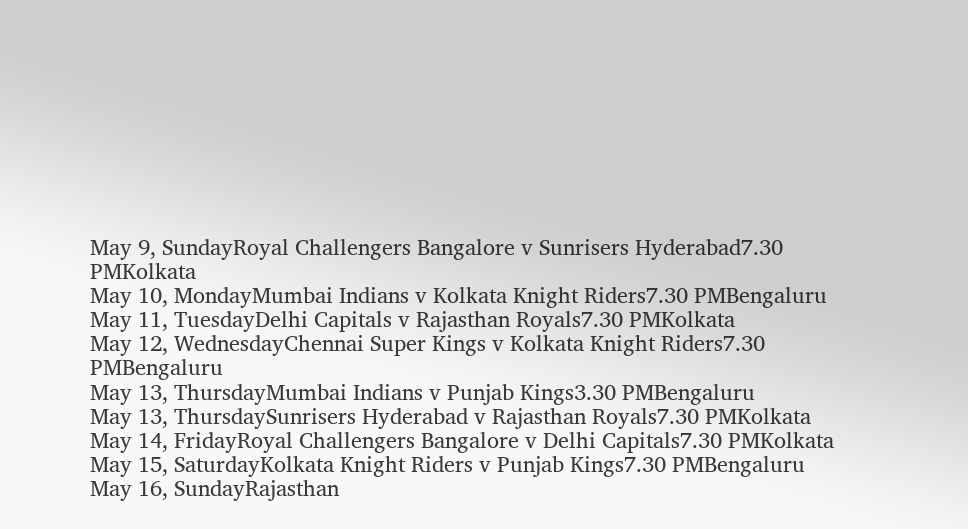May 9, SundayRoyal Challengers Bangalore v Sunrisers Hyderabad7.30 PMKolkata
May 10, MondayMumbai Indians v Kolkata Knight Riders7.30 PMBengaluru
May 11, TuesdayDelhi Capitals v Rajasthan Royals7.30 PMKolkata
May 12, WednesdayChennai Super Kings v Kolkata Knight Riders7.30 PMBengaluru
May 13, ThursdayMumbai Indians v Punjab Kings3.30 PMBengaluru
May 13, ThursdaySunrisers Hyderabad v Rajasthan Royals7.30 PMKolkata
May 14, FridayRoyal Challengers Bangalore v Delhi Capitals7.30 PMKolkata
May 15, SaturdayKolkata Knight Riders v Punjab Kings7.30 PMBengaluru
May 16, SundayRajasthan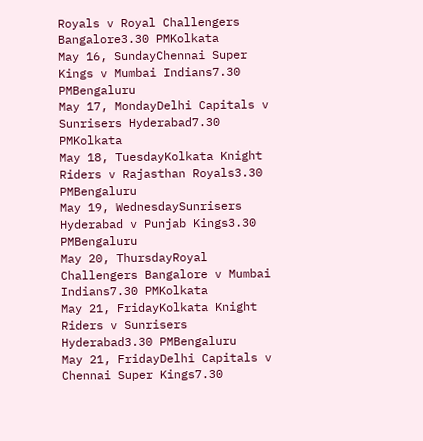Royals v Royal Challengers Bangalore3.30 PMKolkata
May 16, SundayChennai Super Kings v Mumbai Indians7.30 PMBengaluru
May 17, MondayDelhi Capitals v Sunrisers Hyderabad7.30 PMKolkata
May 18, TuesdayKolkata Knight Riders v Rajasthan Royals3.30 PMBengaluru
May 19, WednesdaySunrisers Hyderabad v Punjab Kings3.30 PMBengaluru
May 20, ThursdayRoyal Challengers Bangalore v Mumbai Indians7.30 PMKolkata
May 21, FridayKolkata Knight Riders v Sunrisers Hyderabad3.30 PMBengaluru
May 21, FridayDelhi Capitals v Chennai Super Kings7.30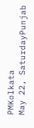PMKolkata
May 22, SaturdayPunjab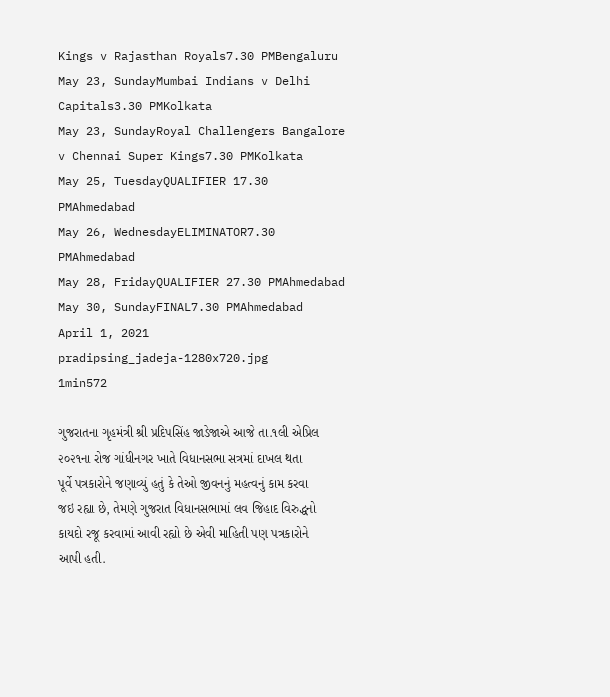Kings v Rajasthan Royals7.30 PMBengaluru
May 23, SundayMumbai Indians v Delhi Capitals3.30 PMKolkata
May 23, SundayRoyal Challengers Bangalore v Chennai Super Kings7.30 PMKolkata
May 25, TuesdayQUALIFIER 17.30 PMAhmedabad
May 26, WednesdayELIMINATOR7.30 PMAhmedabad
May 28, FridayQUALIFIER 27.30 PMAhmedabad
May 30, SundayFINAL7.30 PMAhmedabad
April 1, 2021
pradipsing_jadeja-1280x720.jpg
1min572

ગુજરાતના ગૃહમંત્રી શ્રી પ્રદિપસિંહ જાડેજાએ આજે તા.૧લી એપ્રિલ ૨૦૨૧ના રોજ ગાંધીનગર ખાતે વિધાનસભા સત્રમાં દાખલ થતા પૂર્વે પત્રકારોને જણાવ્યું હતું કે તેઓ જીવનનું મહત્વનું કામ કરવા જઇ રહ્યા છે, તેમણે ગુજરાત વિધાનસભામાં લવ જિહાદ વિરુદ્ધનો કાયદો રજૂ કરવામાં આવી રહ્યો છે એવી માહિતી પણ પત્રકારોને આપી હતી.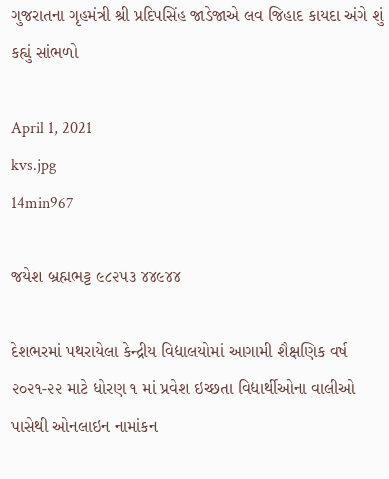ગુજરાતના ગૃહમંત્રી શ્રી પ્રદિપસિંહ જાડેજાએ લવ જિહાદ કાયદા અંગે શું કહ્યું સાંભળો

April 1, 2021
kvs.jpg
14min967

જયેશ બ્રહ્મભટ્ટ ૯૮૨૫૩ ૪૪૯૪૪

દેશભરમાં પથરાયેલા કેન્દ્રીય વિદ્યાલયોમાં આગામી શૈક્ષણિક વર્ષ ૨૦૨૧-૨૨ માટે ધોરણ ૧ માં પ્રવેશ ઇચ્છતા વિદ્યાર્થીઓના વાલીઓ પાસેથી ઓનલાઇન નામાંકન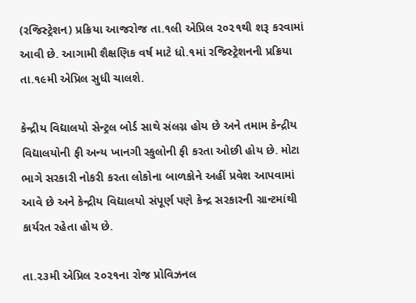(રજિસ્ટ્રેશન) પ્રક્રિયા આજરોજ તા.૧લી એપ્રિલ ૨૦૨૧થી શરૂ કરવામાં આવી છે. આગામી શૈક્ષણિક વર્ષ માટે ધો.૧માં રજિસ્ટ્રેશનની પ્રક્રિયા તા.૧૯મી એપ્રિલ સુધી ચાલશે.

કેન્દ્રીય વિદ્યાલયો સેન્ટ્રલ બોર્ડ સાથે સંલગ્ન હોય છે અને તમામ કેન્દ્રીય વિદ્યાલયોની ફી અન્ય ખાનગી સ્કુલોની ફી કરતા ઓછી હોય છે. મોટા ભાગે સરકારી નોકરી કરતા લોકોના બાળકોને અહીં પ્રવેશ આપવામાં આવે છે અને કેન્દ્રીય વિદ્યાલયો સંપૂર્ણ પણે કેન્દ્ર સરકારની ગ્રાન્ટમાંથી કાર્યરત રહેતા હોય છે.

તા.૨૩મી એપ્રિલ ૨૦૨૧ના રોજ પ્રોવિઝનલ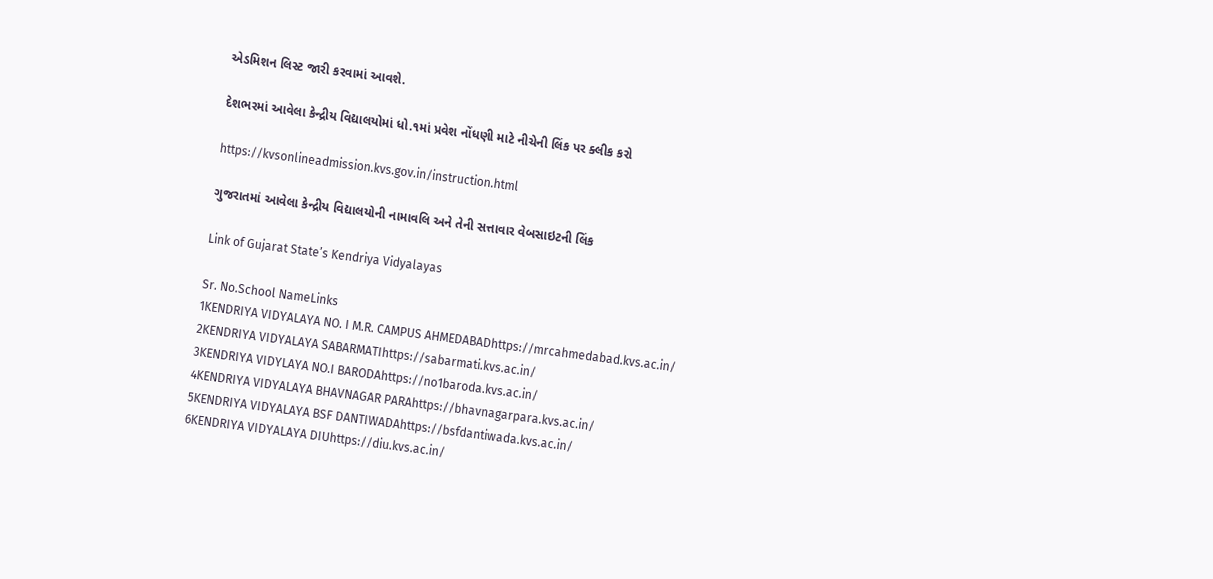એડમિશન લિસ્ટ જારી કરવામાં આવશે.

દેશભરમાં આવેલા કેન્દ્રીય વિદ્યાલયોમાં ધો.૧માં પ્રવેશ નોંધણી માટે નીચેની લિંક પર ક્લીક કરો

https://kvsonlineadmission.kvs.gov.in/instruction.html

ગુજરાતમાં આવેલા કેન્દ્રીય વિદ્યાલયોની નામાવલિ અને તેની સત્તાવાર વેબસાઇટની લિંક

Link of Gujarat State’s Kendriya Vidyalayas

Sr. No.School NameLinks
1KENDRIYA VIDYALAYA NO. I M.R. CAMPUS AHMEDABADhttps://mrcahmedabad.kvs.ac.in/
2KENDRIYA VIDYALAYA SABARMATIhttps://sabarmati.kvs.ac.in/
3KENDRIYA VIDYLAYA NO.I BARODAhttps://no1baroda.kvs.ac.in/
4KENDRIYA VIDYALAYA BHAVNAGAR PARAhttps://bhavnagarpara.kvs.ac.in/
5KENDRIYA VIDYALAYA BSF DANTIWADAhttps://bsfdantiwada.kvs.ac.in/
6KENDRIYA VIDYALAYA DIUhttps://diu.kvs.ac.in/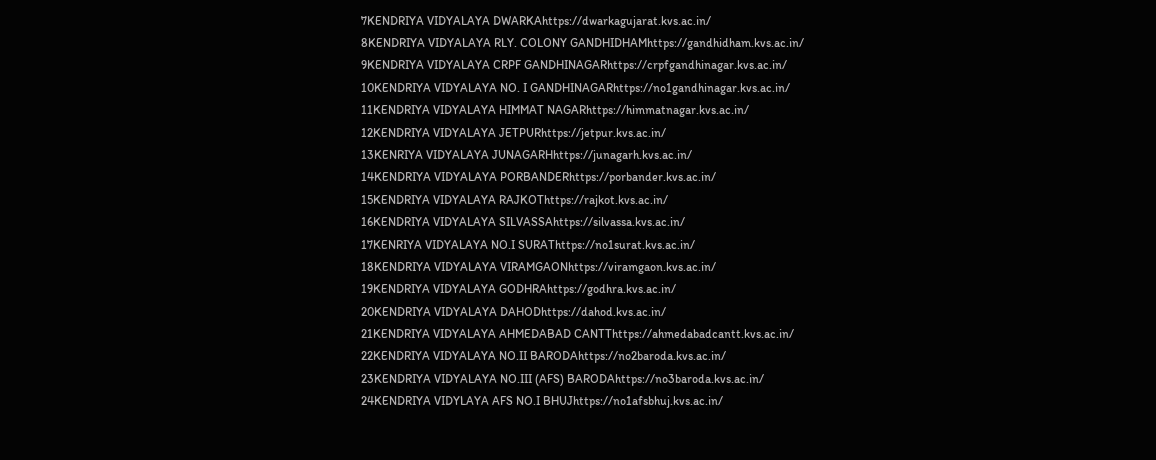7KENDRIYA VIDYALAYA DWARKAhttps://dwarkagujarat.kvs.ac.in/
8KENDRIYA VIDYALAYA RLY. COLONY GANDHIDHAMhttps://gandhidham.kvs.ac.in/
9KENDRIYA VIDYALAYA CRPF GANDHINAGARhttps://crpfgandhinagar.kvs.ac.in/
10KENDRIYA VIDYALAYA NO. I GANDHINAGARhttps://no1gandhinagar.kvs.ac.in/
11KENDRIYA VIDYALAYA HIMMAT NAGARhttps://himmatnagar.kvs.ac.in/
12KENDRIYA VIDYALAYA JETPURhttps://jetpur.kvs.ac.in/
13KENRIYA VIDYALAYA JUNAGARHhttps://junagarh.kvs.ac.in/
14KENDRIYA VIDYALAYA PORBANDERhttps://porbander.kvs.ac.in/
15KENDRIYA VIDYALAYA RAJKOThttps://rajkot.kvs.ac.in/
16KENDRIYA VIDYALAYA SILVASSAhttps://silvassa.kvs.ac.in/
17KENRIYA VIDYALAYA NO.I SURAThttps://no1surat.kvs.ac.in/
18KENDRIYA VIDYALAYA VIRAMGAONhttps://viramgaon.kvs.ac.in/
19KENDRIYA VIDYALAYA GODHRAhttps://godhra.kvs.ac.in/
20KENDRIYA VIDYALAYA DAHODhttps://dahod.kvs.ac.in/
21KENDRIYA VIDYALAYA AHMEDABAD CANTThttps://ahmedabadcantt.kvs.ac.in/
22KENDRIYA VIDYALAYA NO.II BARODAhttps://no2baroda.kvs.ac.in/
23KENDRIYA VIDYALAYA NO.III (AFS) BARODAhttps://no3baroda.kvs.ac.in/
24KENDRIYA VIDYLAYA AFS NO.I BHUJhttps://no1afsbhuj.kvs.ac.in/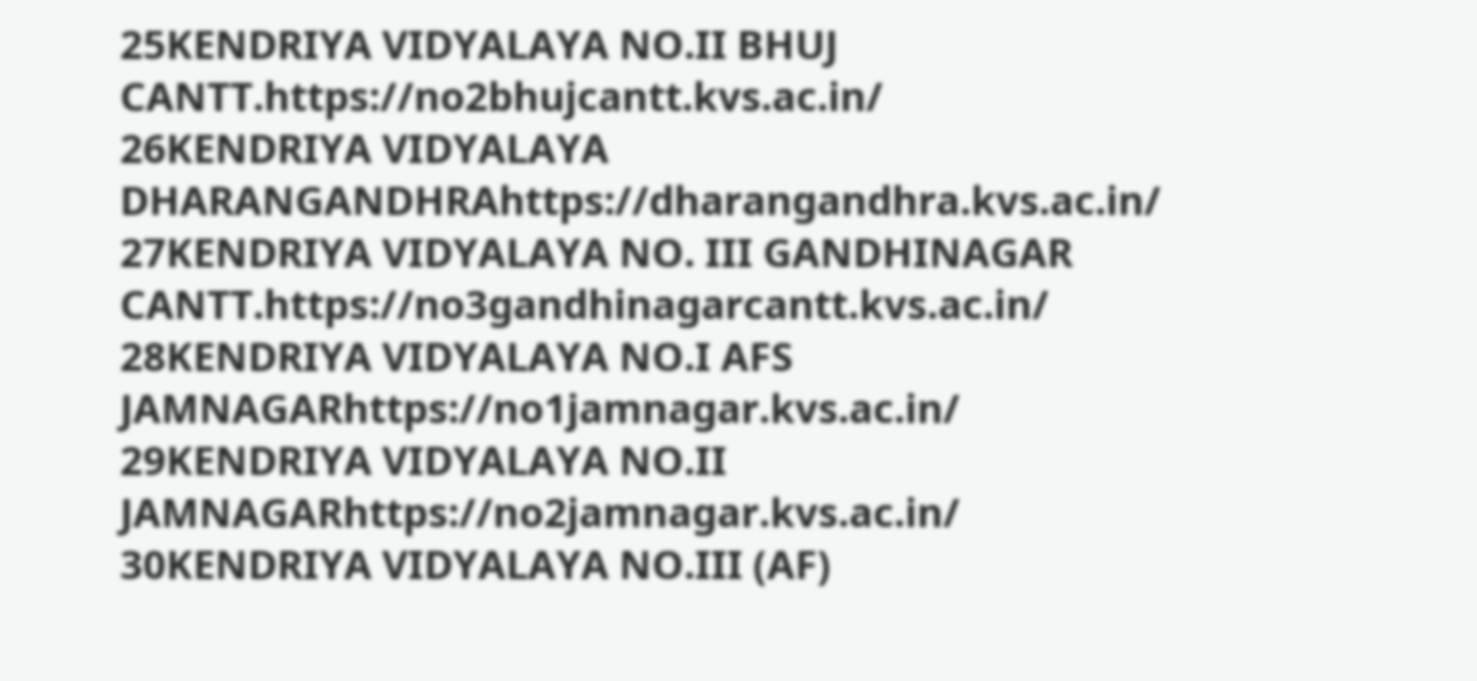25KENDRIYA VIDYALAYA NO.II BHUJ CANTT.https://no2bhujcantt.kvs.ac.in/
26KENDRIYA VIDYALAYA DHARANGANDHRAhttps://dharangandhra.kvs.ac.in/
27KENDRIYA VIDYALAYA NO. III GANDHINAGAR CANTT.https://no3gandhinagarcantt.kvs.ac.in/
28KENDRIYA VIDYALAYA NO.I AFS JAMNAGARhttps://no1jamnagar.kvs.ac.in/
29KENDRIYA VIDYALAYA NO.II JAMNAGARhttps://no2jamnagar.kvs.ac.in/
30KENDRIYA VIDYALAYA NO.III (AF)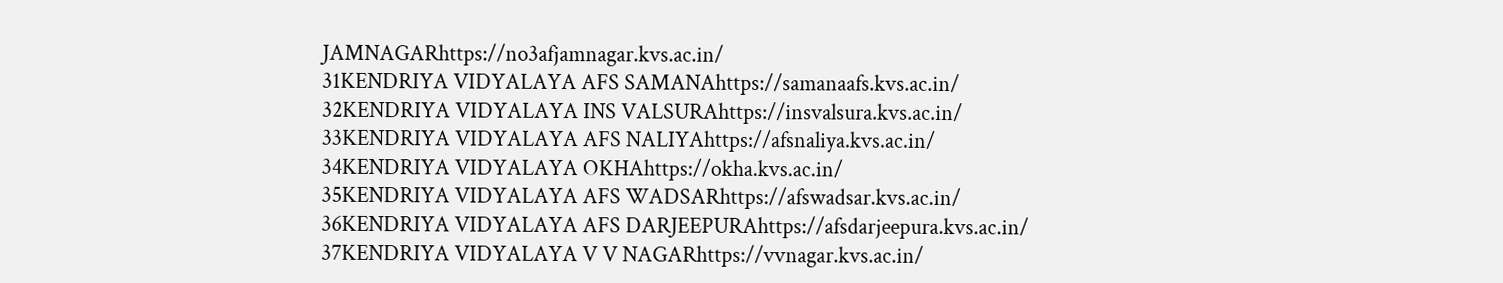JAMNAGARhttps://no3afjamnagar.kvs.ac.in/
31KENDRIYA VIDYALAYA AFS SAMANAhttps://samanaafs.kvs.ac.in/
32KENDRIYA VIDYALAYA INS VALSURAhttps://insvalsura.kvs.ac.in/
33KENDRIYA VIDYALAYA AFS NALIYAhttps://afsnaliya.kvs.ac.in/
34KENDRIYA VIDYALAYA OKHAhttps://okha.kvs.ac.in/
35KENDRIYA VIDYALAYA AFS WADSARhttps://afswadsar.kvs.ac.in/
36KENDRIYA VIDYALAYA AFS DARJEEPURAhttps://afsdarjeepura.kvs.ac.in/
37KENDRIYA VIDYALAYA V V NAGARhttps://vvnagar.kvs.ac.in/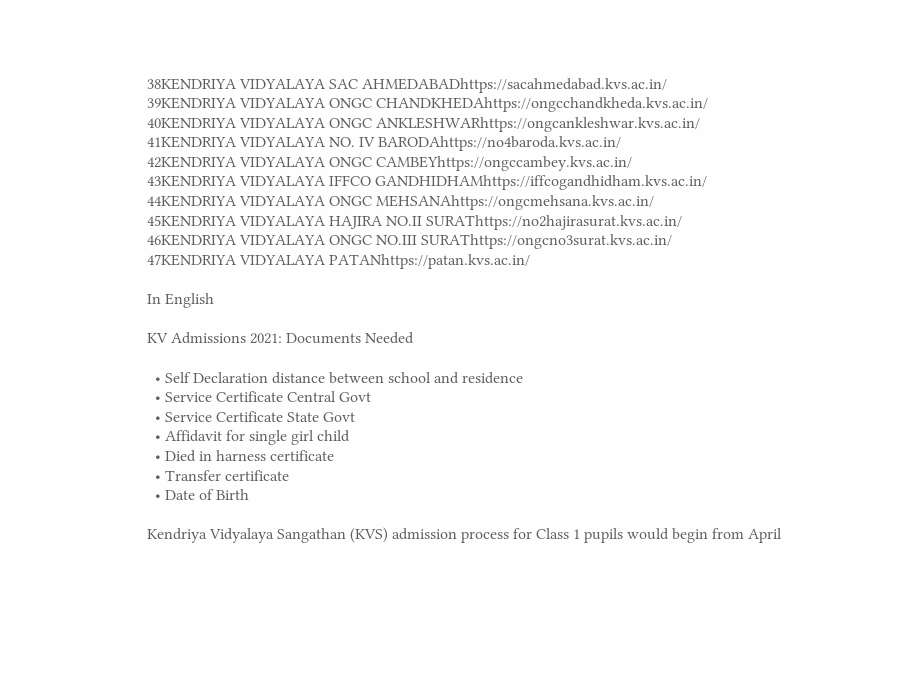38KENDRIYA VIDYALAYA SAC AHMEDABADhttps://sacahmedabad.kvs.ac.in/
39KENDRIYA VIDYALAYA ONGC CHANDKHEDAhttps://ongcchandkheda.kvs.ac.in/
40KENDRIYA VIDYALAYA ONGC ANKLESHWARhttps://ongcankleshwar.kvs.ac.in/
41KENDRIYA VIDYALAYA NO. IV BARODAhttps://no4baroda.kvs.ac.in/
42KENDRIYA VIDYALAYA ONGC CAMBEYhttps://ongccambey.kvs.ac.in/
43KENDRIYA VIDYALAYA IFFCO GANDHIDHAMhttps://iffcogandhidham.kvs.ac.in/
44KENDRIYA VIDYALAYA ONGC MEHSANAhttps://ongcmehsana.kvs.ac.in/
45KENDRIYA VIDYALAYA HAJIRA NO.II SURAThttps://no2hajirasurat.kvs.ac.in/
46KENDRIYA VIDYALAYA ONGC NO.III SURAThttps://ongcno3surat.kvs.ac.in/
47KENDRIYA VIDYALAYA PATANhttps://patan.kvs.ac.in/

In English

KV Admissions 2021: Documents Needed

  • Self Declaration distance between school and residence
  • Service Certificate Central Govt
  • Service Certificate State Govt
  • Affidavit for single girl child
  • Died in harness certificate
  • Transfer certificate
  • Date of Birth

Kendriya Vidyalaya Sangathan (KVS) admission process for Class 1 pupils would begin from April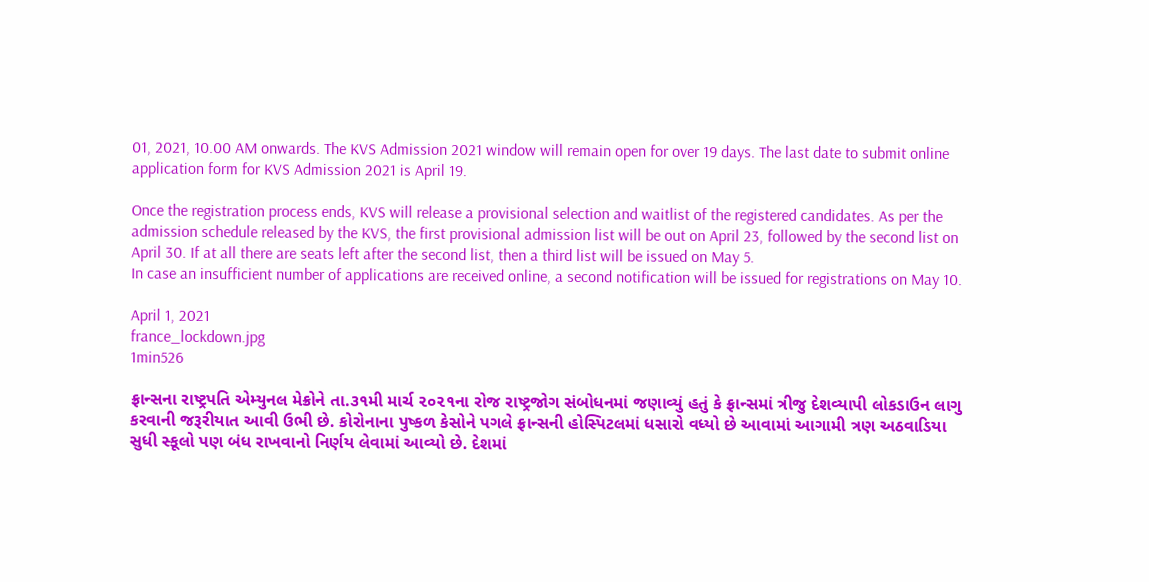01, 2021, 10.00 AM onwards. The KVS Admission 2021 window will remain open for over 19 days. The last date to submit online application form for KVS Admission 2021 is April 19.

Once the registration process ends, KVS will release a provisional selection and waitlist of the registered candidates. As per the admission schedule released by the KVS, the first provisional admission list will be out on April 23, followed by the second list on April 30. If at all there are seats left after the second list, then a third list will be issued on May 5.
In case an insufficient number of applications are received online, a second notification will be issued for registrations on May 10.

April 1, 2021
france_lockdown.jpg
1min526

ફ્રાન્સના રાષ્ટ્રપતિ એમ્યુનલ મેક્રોને તા.૩૧મી માર્ચ ૨૦૨૧ના રોજ રાષ્ટ્રજોગ સંબોધનમાં જણાવ્યું હતું કે ફ્રાન્સમાં ત્રીજુ દેશવ્યાપી લોકડાઉન લાગુ કરવાની જરૂરીયાત આવી ઉભી છે. કોરોનાના પુષ્કળ કેસોને પગલે ફ્રાન્સની હોસ્પિટલમાં ધસારો વધ્યો છે આવામાં આગામી ત્રણ અઠવાડિયા સુધી સ્કૂલો પણ બંધ રાખવાનો નિર્ણય લેવામાં આવ્યો છે. દેશમાં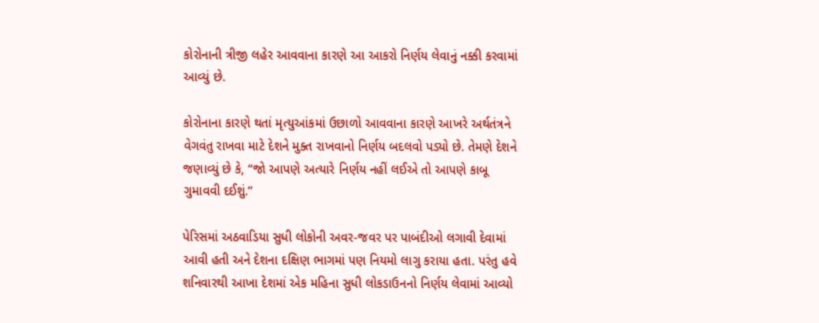કોરોનાની ત્રીજી લહેર આવવાના કારણે આ આકરો નિર્ણય લેવાનું નક્કી કરવામાં આવ્યું છે.

કોરોનાના કારણે થતાં મૃત્યુઆંકમાં ઉછાળો આવવાના કારણે આખરે અર્થતંત્રને વેગવંતુ રાખવા માટે દેશને મુક્ત રાખવાનો નિર્ણય બદલવો પડ્યો છે. તેમણે દેશને જણાવ્યું છે કે, “જો આપણે અત્યારે નિર્ણય નહીં લઈએ તો આપણે કાબૂ ગુમાવવી દઈશું.”

પેરિસમાં અઠવાડિયા સુધી લોકોની અવર-જવર પર પાબંદીઓ લગાવી દેવામાં આવી હતી અને દેશના દક્ષિણ ભાગમાં પણ નિયમો લાગુ કરાયા હતા. પરંતુ હવે શનિવારથી આખા દેશમાં એક મહિના સુધી લોકડાઉનનો નિર્ણય લેવામાં આવ્યો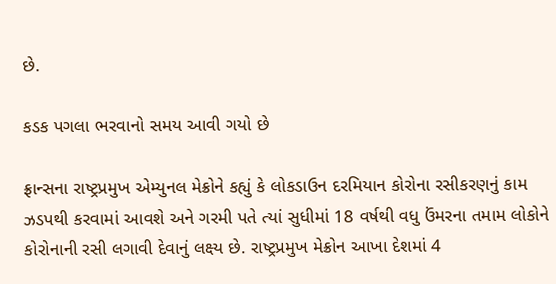છે.

કડક પગલા ભરવાનો સમય આવી ગયો છે

ફ્રાન્સના રાષ્ટ્રપ્રમુખ એમ્યુનલ મેક્રોને કહ્યું કે લોકડાઉન દરમિયાન કોરોના રસીકરણનું કામ ઝડપથી કરવામાં આવશે અને ગરમી પતે ત્યાં સુધીમાં 18 વર્ષથી વધુ ઉંમરના તમામ લોકોને કોરોનાની રસી લગાવી દેવાનું લક્ષ્ય છે. રાષ્ટ્રપ્રમુખ મેક્રોન આખા દેશમાં 4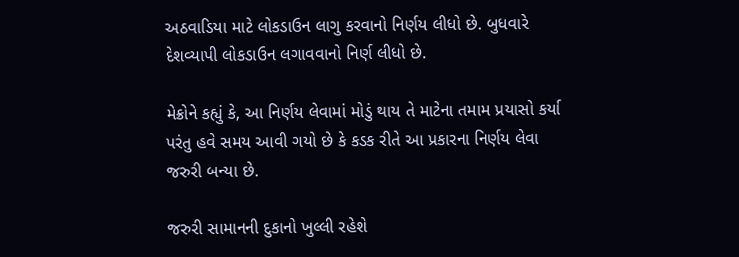અઠવાડિયા માટે લોકડાઉન લાગુ કરવાનો નિર્ણય લીધો છે. બુધવારે દેશવ્યાપી લોકડાઉન લગાવવાનો નિર્ણ લીધો છે.

મેક્રોને કહ્યું કે, આ નિર્ણય લેવામાં મોડું થાય તે માટેના તમામ પ્રયાસો કર્યા પરંતુ હવે સમય આવી ગયો છે કે કડક રીતે આ પ્રકારના નિર્ણય લેવા જરુરી બન્યા છે.

જરુરી સામાનની દુકાનો ખુલ્લી રહેશે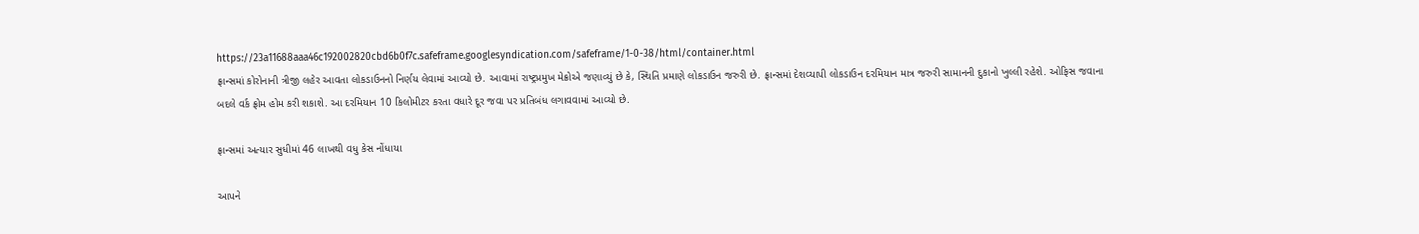https://23a11688aaa46c192002820cbd6b0f7c.safeframe.googlesyndication.com/safeframe/1-0-38/html/container.html
ફ્રાન્સમાં કોરોનાની ત્રીજી લહેર આવતા લોકડાઉનનો નિર્ણય લેવામાં આવ્યો છે. આવામાં રાષ્ટ્રપ્રમુખ મેક્રોએ જણાવ્યું છે કે, સ્થિતિ પ્રમાણે લોકડાઉન જરુરી છે. ફ્રાન્સમાં દેશવ્યાપી લોકડાઉન દરમિયાન માત્ર જરુરી સામાનની દુકાનો ખુલ્લી રહેશે. ઓફિસ જવાના બદલે વર્ક ફ્રોમ હોમ કરી શકાશે. આ દરમિયાન 10 કિલોમીટર કરતા વધારે દૂર જવા પર પ્રતિબંધ લગાવવામાં આવ્યો છે.

ફ્રાન્સમાં અત્યાર સુધીમાં 46 લાખથી વધુ કેસ નોંધાયા

આપને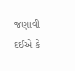જણાવી દઈએ કે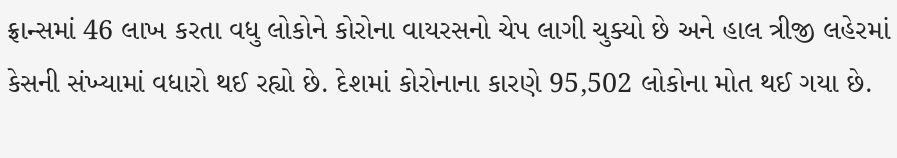ફ્રાન્સમાં 46 લાખ કરતા વધુ લોકોને કોરોના વાયરસનો ચેપ લાગી ચુક્યો છે અને હાલ ત્રીજી લહેરમાં કેસની સંખ્યામાં વધારો થઈ રહ્યો છે. દેશમાં કોરોનાના કારણે 95,502 લોકોના મોત થઈ ગયા છે.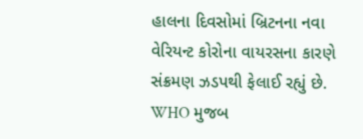હાલના દિવસોમાં બ્રિટનના નવા વેરિયન્ટ કોરોના વાયરસના કારણે સંક્રમણ ઝડપથી ફેલાઈ રહ્યું છે. WHO મુજબ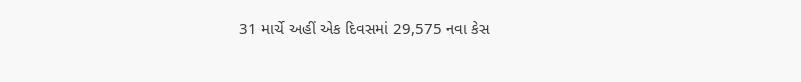31 માર્ચે અહીં એક દિવસમાં 29,575 નવા કેસ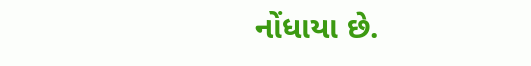નોંધાયા છે.